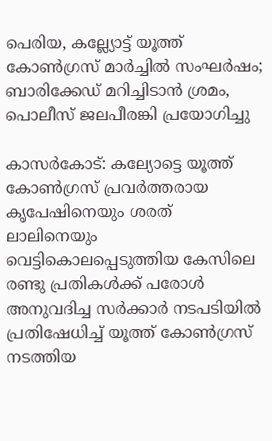പെരിയ, കല്ല്യോട്ട് യൂത്ത് കോൺഗ്രസ് മാർച്ചിൽ സംഘർഷം; ബാരിക്കേഡ് മറിച്ചിടാൻ ശ്രമം, പൊലീസ് ജലപീരങ്കി പ്രയോഗിച്ചു

കാസര്‍കോട്: കല്യോട്ടെ യൂത്ത് കോണ്‍ഗ്രസ് പ്രവര്‍ത്തരായ കൃപേഷിനെയും ശരത് ലാലിനെയും വെട്ടികൊലപ്പെടുത്തിയ കേസിലെ രണ്ടു പ്രതികള്‍ക്ക് പരോള്‍ അനുവദിച്ച സര്‍ക്കാര്‍ നടപടിയില്‍ പ്രതിഷേധിച്ച് യൂത്ത് കോണ്‍ഗ്രസ് നടത്തിയ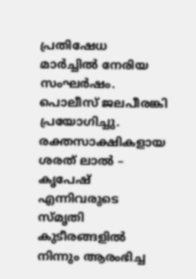പ്രതിഷേധ മാര്‍ച്ചിൽ നേരിയ സംഘർഷം. പൊലീസ് ജലപീരങ്കി പ്രയോഗിച്ചു. രക്തസാക്ഷികളായ ശരത് ലാൽ – കൃപേഷ് എന്നിവരുടെ സ്മൃതി കുടീരങ്ങളിൽ നിന്നും ആരംഭിച്ച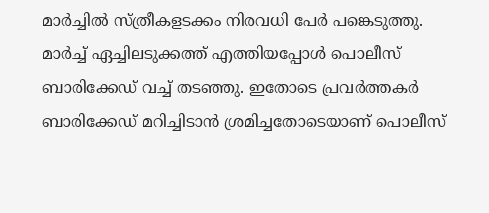മാർച്ചിൽ സ്ത്രീകളടക്കം നിരവധി പേർ പങ്കെടുത്തു. മാർച്ച് ഏച്ചിലടുക്കത്ത് എത്തിയപ്പോൾ പൊലീസ് ബാരിക്കേഡ് വച്ച് തടഞ്ഞു. ഇതോടെ പ്രവർത്തകർ ബാരിക്കേഡ് മറിച്ചിടാൻ ശ്രമിച്ചതോടെയാണ് പൊലീസ്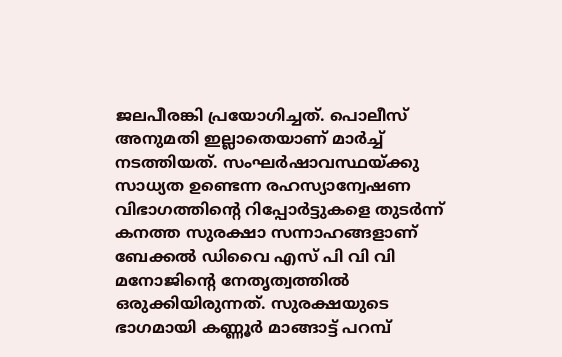ജലപീരങ്കി പ്രയോഗിച്ചത്. പൊലീസ് അനുമതി ഇല്ലാതെയാണ് മാർച്ച് നടത്തിയത്. സംഘര്‍ഷാവസ്ഥയ്ക്കു സാധ്യത ഉണ്ടെന്ന രഹസ്യാന്വേഷണ വിഭാഗത്തിന്റെ റിപ്പോര്‍ട്ടുകളെ തുടര്‍ന്ന് കനത്ത സുരക്ഷാ സന്നാഹങ്ങളാണ് ബേക്കല്‍ ഡിവൈ എസ് പി വി വി മനോജിന്റെ നേതൃത്വത്തിൽ ഒരുക്കിയിരുന്നത്. സുരക്ഷയുടെ ഭാഗമായി കണ്ണൂര്‍ മാങ്ങാട്ട് പറമ്പ്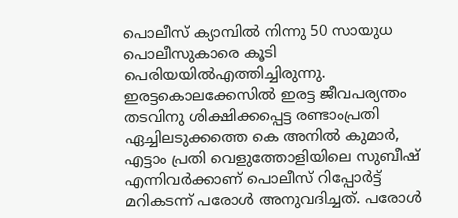പൊലീസ് ക്യാമ്പില്‍ നിന്നു 50 സായുധ പൊലീസുകാരെ കൂടി പെരിയയില്‍എത്തിച്ചിരുന്നു. ഇരട്ടകൊലക്കേസില്‍ ഇരട്ട ജീവപര്യന്തം തടവിനു ശിക്ഷിക്കപ്പെട്ട രണ്ടാംപ്രതി ഏച്ചിലടുക്കത്തെ കെ അനില്‍ കുമാര്‍, എട്ടാം പ്രതി വെളുത്തോളിയിലെ സുബീഷ് എന്നിവര്‍ക്കാണ് പൊലീസ് റിപ്പോര്‍ട്ട് മറികടന്ന് പരോള്‍ അനുവദിച്ചത്. പരോള്‍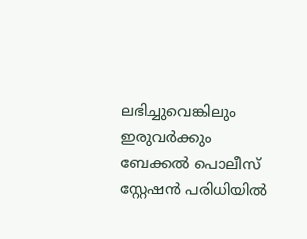ലഭിച്ചുവെങ്കിലും ഇരുവര്‍ക്കും ബേക്കല്‍ പൊലീസ് സ്റ്റേഷന്‍ പരിധിയില്‍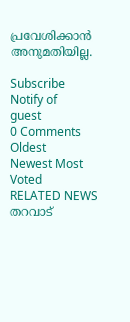പ്രവേശിക്കാന്‍ അനുമതിയില്ല.

Subscribe
Notify of
guest
0 Comments
Oldest
Newest Most Voted
RELATED NEWS
തറവാട്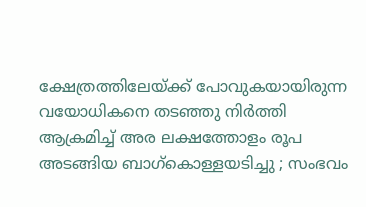ക്ഷേത്രത്തിലേയ്ക്ക് പോവുകയായിരുന്ന വയോധികനെ തടഞ്ഞു നിർത്തി ആക്രമിച്ച് അര ലക്ഷത്തോളം രൂപ അടങ്ങിയ ബാഗ്കൊള്ളയടിച്ചു ; സംഭവം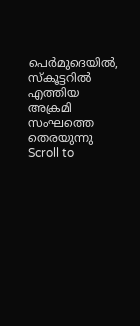പെർമുദെയിൽ, സ്കൂട്ടറിൽ എത്തിയ അക്രമി സംഘത്തെ തെരയുന്നു
Scroll to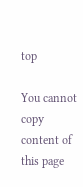top

You cannot copy content of this page